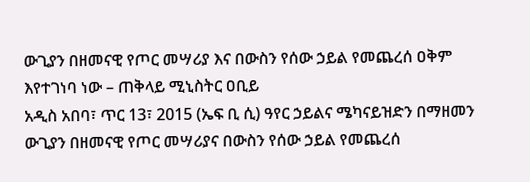ውጊያን በዘመናዊ የጦር መሣሪያ እና በውስን የሰው ኃይል የመጨረሰ ዐቅም እየተገነባ ነው – ጠቅላይ ሚኒስትር ዐቢይ
አዲስ አበባ፣ ጥር 13፣ 2015 (ኤፍ ቢ ሲ) ዓየር ኃይልና ሜካናይዝድን በማዘመን ውጊያን በዘመናዊ የጦር መሣሪያና በውስን የሰው ኃይል የመጨረሰ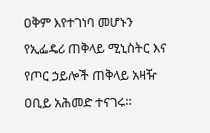ዐቅም እየተገነባ መሆኑን የኢፌዴሪ ጠቅላይ ሚኒስትር እና የጦር ኃይሎች ጠቅላይ አዛዥ ዐቢይ አሕመድ ተናገሩ።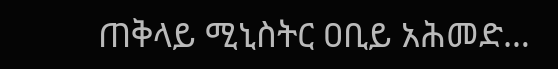ጠቅላይ ሚኒስትር ዐቢይ አሕመድ…